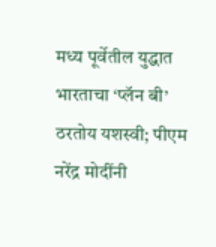मध्य पूर्वेतील युद्धात भारताचा ‘प्लॅन बी’ ठरतोय यशस्वी; पीएम नरेंद्र मोदींनी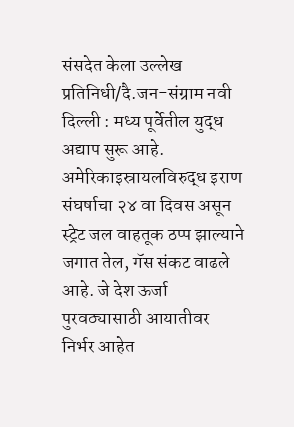संसदेत केला उल्लेख
प्रतिनिधी/दै.जन-संग्राम नवी दिल्ली : मध्य पूर्वेतील युद्ध अद्याप सुरू आहे. अमेरिकाइस्रायलविरुद्ध इराण संघर्षाचा २४ वा दिवस असून स्ट्रेट जल वाहतूक ठप्प झाल्याने जगात तेल, गॅस संकट वाढले आहे. जे देश ऊर्जा पुरवठ्यासाठी आयातीवर निर्भर आहेत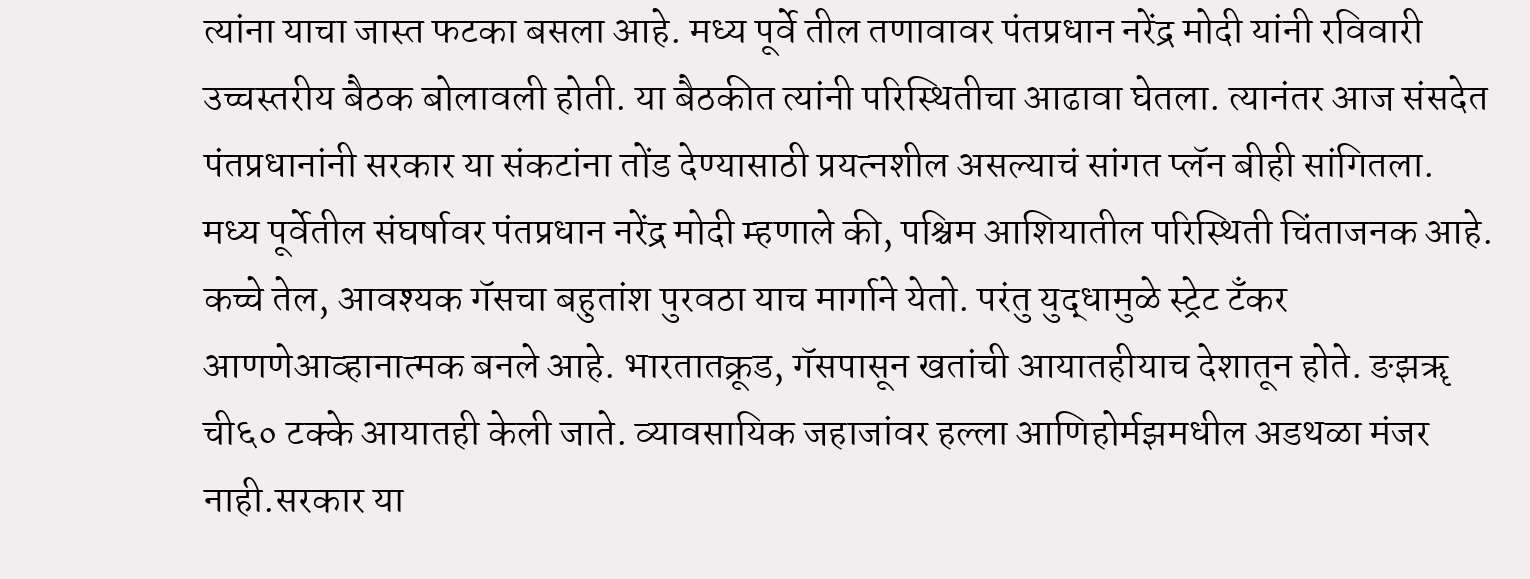त्यांना याचा जास्त फटका बसला आहे. मध्य पूर्वे तील तणावावर पंतप्रधान नरेंद्र मोदी यांनी रविवारी उच्चस्तरीय बैठक बोलावली होती. या बैठकीत त्यांनी परिस्थितीचा आढावा घेतला. त्यानंतर आज संसदेत पंतप्रधानांनी सरकार या संकटांना तोंड देण्यासाठी प्रयत्नशील असल्याचं सांगत प्लॅन बीही सांगितला.
मध्य पूर्वेतील संघर्षावर पंतप्रधान नरेंद्र मोदी म्हणाले की, पश्चिम आशियातील परिस्थिती चिंताजनक आहे. कच्चे तेल, आवश्यक गॅसचा बहुतांश पुरवठा याच मार्गाने येतो. परंतु युद्धामुळे स्ट्रेट टँकर आणणेआव्हानात्मक बनले आहे. भारतातक्रूड, गॅसपासून खतांची आयातहीयाच देशातून होते. ङझॠ ची६० टक्के आयातही केली जाते. व्यावसायिक जहाजांवर हल्ला आणिहोर्मझमधील अडथळा मंजर नाही.सरकार या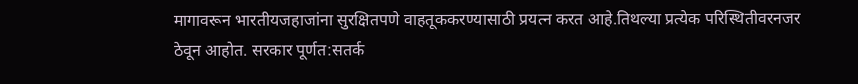मागावरून भारतीयजहाजांना सुरक्षितपणे वाहतूककरण्यासाठी प्रयत्न करत आहे.तिथल्या प्रत्येक परिस्थितीवरनजर ठेवून आहोत. सरकार पूर्णत:सतर्क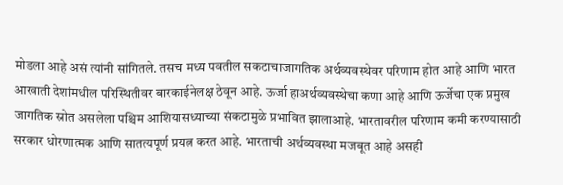मोडला आहे असं त्यांनी सांगितले. तसच मध्य पवतील सकटाचाजागतिक अर्थव्यवस्थेवर परिणाम होत आहे आणि भारत आखाती देशांमधील परिस्थितीवर बारकाईनेलक्ष ठेवून आहे. ऊर्जा हाअर्थव्यवस्थेचा कणा आहे आणि ऊर्जेचा एक प्रमुख जागतिक स्रोत असलेला पश्चिम आशियासध्याच्या संकटामुळे प्रभावित झालाआहे. भारतावरील परिणाम कमी करण्यासाठी सरकार धोरणात्मक आणि सातत्यपूर्ण प्रयत्न करत आहे. भारताची अर्थव्यवस्था मजबूत आहे असही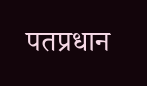पतप्रधान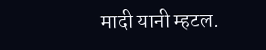मादी यानी म्हटल.